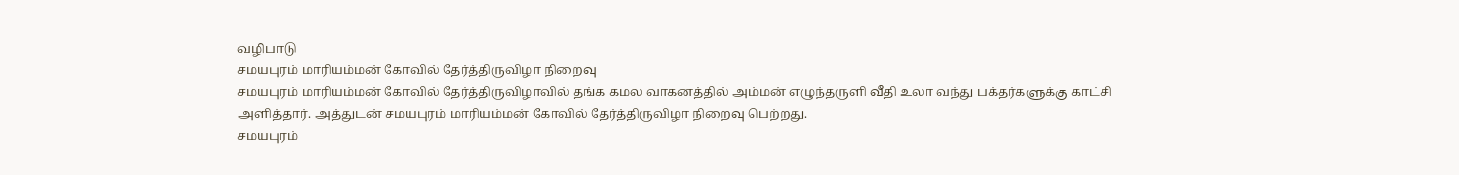வழிபாடு
சமயபுரம் மாரியம்மன் கோவில் தேர்த்திருவிழா நிறைவு
சமயபுரம் மாரியம்மன் கோவில் தேர்த்திருவிழாவில் தங்க கமல வாகனத்தில் அம்மன் எழுந்தருளி வீதி உலா வந்து பக்தர்களுக்கு காட்சி அளித்தார். அத்துடன் சமயபுரம் மாரியம்மன் கோவில் தேர்த்திருவிழா நிறைவு பெற்றது.
சமயபுரம்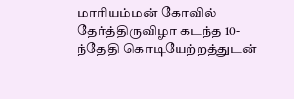மாரியம்மன் கோவில் தேர்த்திருவிழா கடந்த 10-ந்தேதி கொடியேற்றத்துடன்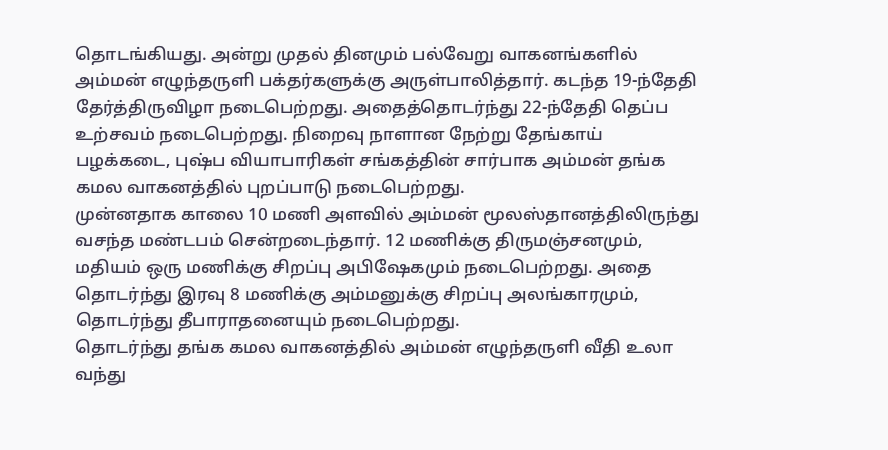தொடங்கியது. அன்று முதல் தினமும் பல்வேறு வாகனங்களில் அம்மன் எழுந்தருளி பக்தர்களுக்கு அருள்பாலித்தார். கடந்த 19-ந்தேதி தேர்த்திருவிழா நடைபெற்றது. அதைத்தொடர்ந்து 22-ந்தேதி தெப்ப உற்சவம் நடைபெற்றது. நிறைவு நாளான நேற்று தேங்காய் பழக்கடை, புஷ்ப வியாபாரிகள் சங்கத்தின் சார்பாக அம்மன் தங்க கமல வாகனத்தில் புறப்பாடு நடைபெற்றது.
முன்னதாக காலை 10 மணி அளவில் அம்மன் மூலஸ்தானத்திலிருந்து வசந்த மண்டபம் சென்றடைந்தார். 12 மணிக்கு திருமஞ்சனமும், மதியம் ஒரு மணிக்கு சிறப்பு அபிஷேகமும் நடைபெற்றது. அதை தொடர்ந்து இரவு 8 மணிக்கு அம்மனுக்கு சிறப்பு அலங்காரமும், தொடர்ந்து தீபாராதனையும் நடைபெற்றது.
தொடர்ந்து தங்க கமல வாகனத்தில் அம்மன் எழுந்தருளி வீதி உலா வந்து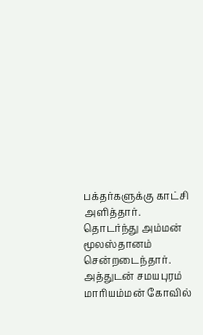பக்தர்களுக்கு காட்சி அளித்தார். தொடர்ந்து அம்மன் மூலஸ்தானம் சென்றடைந்தார். அத்துடன் சமயபுரம் மாரியம்மன் கோவில்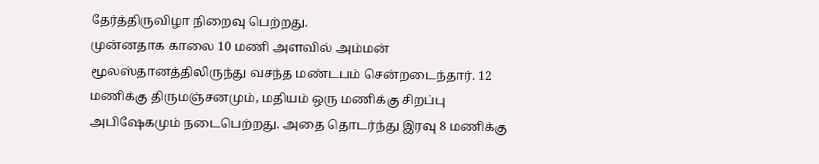தேர்த்திருவிழா நிறைவு பெற்றது.
முன்னதாக காலை 10 மணி அளவில் அம்மன் மூலஸ்தானத்திலிருந்து வசந்த மண்டபம் சென்றடைந்தார். 12 மணிக்கு திருமஞ்சனமும், மதியம் ஒரு மணிக்கு சிறப்பு அபிஷேகமும் நடைபெற்றது. அதை தொடர்ந்து இரவு 8 மணிக்கு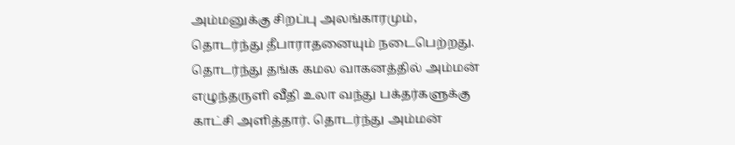அம்மனுக்கு சிறப்பு அலங்காரமும், தொடர்ந்து தீபாராதனையும் நடைபெற்றது.
தொடர்ந்து தங்க கமல வாகனத்தில் அம்மன் எழுந்தருளி வீதி உலா வந்து பக்தர்களுக்கு காட்சி அளித்தார். தொடர்ந்து அம்மன்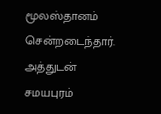மூலஸ்தானம் சென்றடைந்தார். அத்துடன் சமயபுரம்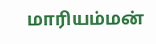மாரியம்மன்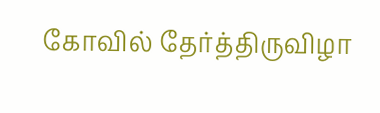கோவில் தேர்த்திருவிழா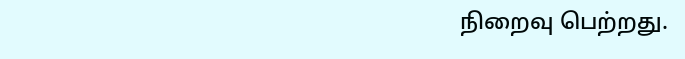நிறைவு பெற்றது.